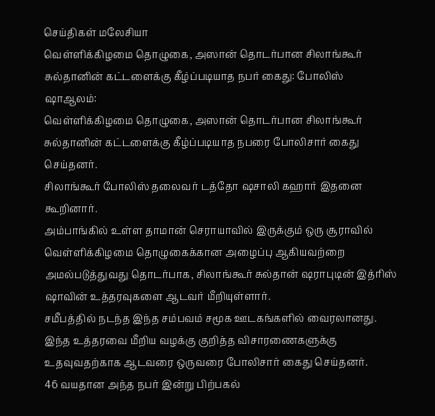செய்திகள் மலேசியா
வெள்ளிக்கிழமை தொழுகை, அஸான் தொடர்பான சிலாங்கூர் சுல்தானின் கட்டளைக்கு கீழ்ப்படியாத நபர் கைது: போலிஸ்
ஷாஆலம்:
வெள்ளிக்கிழமை தொழுகை, அஸான் தொடர்பான சிலாங்கூர் சுல்தானின் கட்டளைக்கு கீழ்ப்படியாத நபரை போலிசார் கைது செய்தனர்.
சிலாங்கூர் போலிஸ் தலைவர் டத்தோ ஷசாலி கஹார் இதனை கூறினார்.
அம்பாங்கில் உள்ள தாமான் செராயாவில் இருக்கும் ஒரு சூராவில் வெள்ளிக்கிழமை தொழுகைக்கான அழைப்பு ஆகியவற்றை அமல்படுத்துவது தொடர்பாக, சிலாங்கூர் சுல்தான் ஷராபுடின் இத்ரிஸ் ஷாவின் உத்தரவுகளை ஆடவர் மீறியுள்ளார்.
சமீபத்தில் நடந்த இந்த சம்பவம் சமூக ஊடகங்களில் வைரலானது.
இந்த உத்தரவை மீறிய வழக்கு குறித்த விசாரணைகளுக்கு உதவுவதற்காக ஆடவரை ஒருவரை போலிசார் கைது செய்தனர்.
46 வயதான அந்த நபர் இன்று பிற்பகல்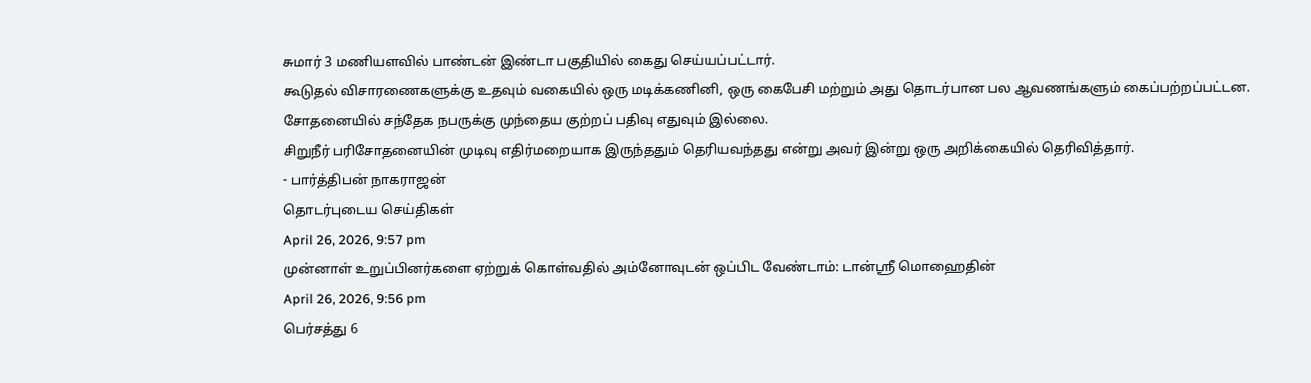சுமார் 3 மணியளவில் பாண்டன் இண்டா பகுதியில் கைது செய்யப்பட்டார்.
கூடுதல் விசாரணைகளுக்கு உதவும் வகையில் ஒரு மடிக்கணினி, ஒரு கைபேசி மற்றும் அது தொடர்பான பல ஆவணங்களும் கைப்பற்றப்பட்டன.
சோதனையில் சந்தேக நபருக்கு முந்தைய குற்றப் பதிவு எதுவும் இல்லை.
சிறுநீர் பரிசோதனையின் முடிவு எதிர்மறையாக இருந்ததும் தெரியவந்தது என்று அவர் இன்று ஒரு அறிக்கையில் தெரிவித்தார்.
- பார்த்திபன் நாகராஜன்
தொடர்புடைய செய்திகள்
April 26, 2026, 9:57 pm
முன்னாள் உறுப்பினர்களை ஏற்றுக் கொள்வதில் அம்னோவுடன் ஒப்பிட வேண்டாம்: டான்ஸ்ரீ மொஹைதின்
April 26, 2026, 9:56 pm
பெர்சத்து 6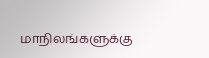மாநிலங்களுக்கு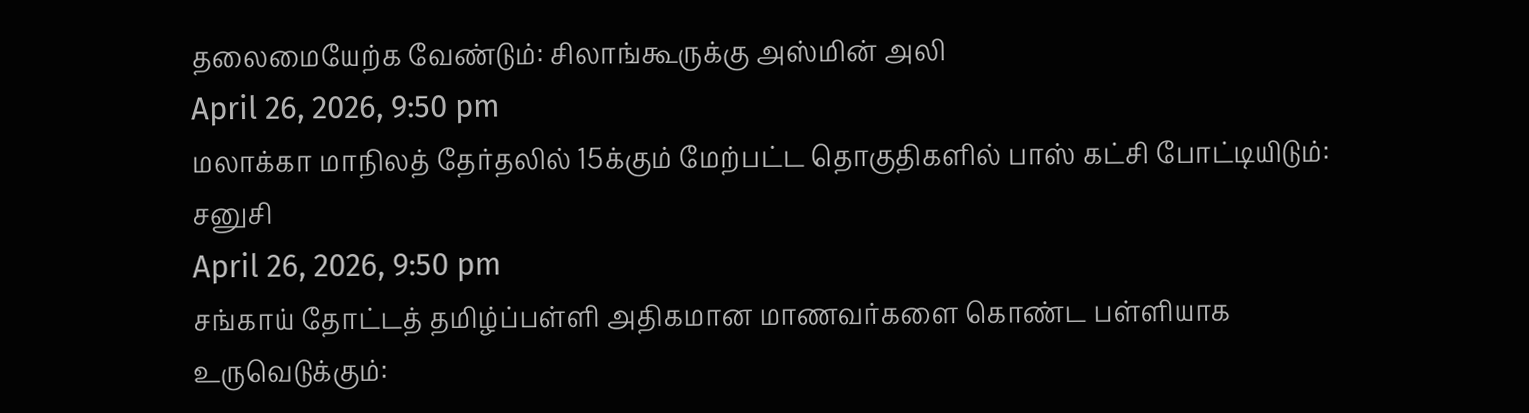தலைமையேற்க வேண்டும்: சிலாங்கூருக்கு அஸ்மின் அலி
April 26, 2026, 9:50 pm
மலாக்கா மாநிலத் தேர்தலில் 15க்கும் மேற்பட்ட தொகுதிகளில் பாஸ் கட்சி போட்டியிடும்: சனுசி
April 26, 2026, 9:50 pm
சங்காய் தோட்டத் தமிழ்ப்பள்ளி அதிகமான மாணவர்களை கொண்ட பள்ளியாக உருவெடுக்கும்: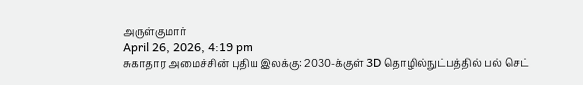அருள்குமார்
April 26, 2026, 4:19 pm
சுகாதார அமைச்சின் புதிய இலக்கு: 2030-க்குள் 3D தொழில்நுட்பத்தில் பல் செட்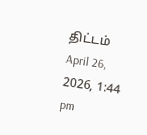திட்டம்
April 26, 2026, 1:44 pm